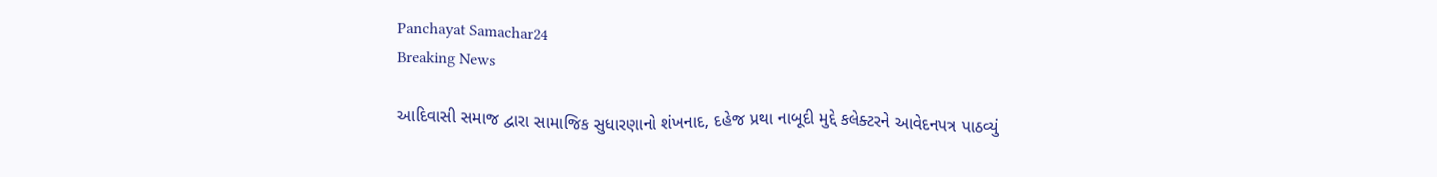Panchayat Samachar24
Breaking News

આદિવાસી સમાજ દ્વારા સામાજિક સુધારણાનો શંખનાદ, દહેજ પ્રથા નાબૂદી મુદ્દે કલેક્ટરને આવેદનપત્ર પાઠવ્યું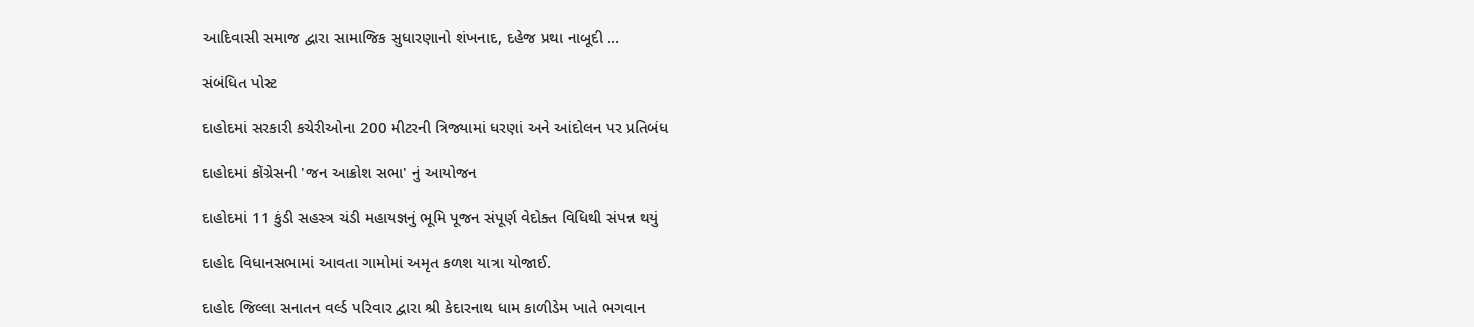આદિવાસી સમાજ દ્વારા સામાજિક સુધારણાનો શંખનાદ, દહેજ પ્રથા નાબૂદી …

સંબંધિત પોસ્ટ

દાહોદમાં સરકારી કચેરીઓના 200 મીટરની ત્રિજ્યામાં ધરણાં અને આંદોલન પર પ્રતિબંધ

દાહોદમાં કોંગ્રેસની 'જન આક્રોશ સભા' નું આયોજન

દાહોદમાં 11 કુંડી સહસ્ત્ર ચંડી મહાયજ્ઞનું ભૂમિ પૂજન સંપૂર્ણ વેદોક્ત વિધિથી સંપન્ન થયું

દાહોદ વિધાનસભામાં આવતા ગામોમાં અમૃત કળશ યાત્રા યોજાઈ.

દાહોદ જિલ્લા સનાતન વર્લ્ડ પરિવાર દ્વારા શ્રી કેદારનાથ ધામ કાળીડેમ ખાતે ભગવાન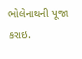ભોલેનાથની પૂજા કરાઇ.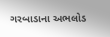ગરબાડાના અભલોડ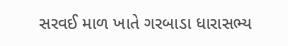સરવઈ માળ ખાતે ગરબાડા ધારાસભ્ય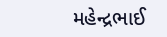મહેન્દ્રભાઈ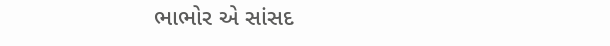ભાભોર એ સાંસદ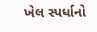ખેલ સ્પર્ધાનો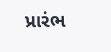પ્રારંભ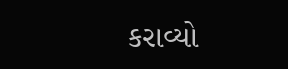કરાવ્યો